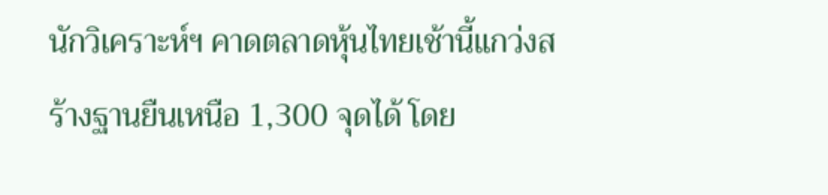นักวิเคราะห์ฯ คาดตลาดหุ้นไทยเช้านี้แกว่งสร้างฐานยืนเหนือ 1,300 จุดได้ โดย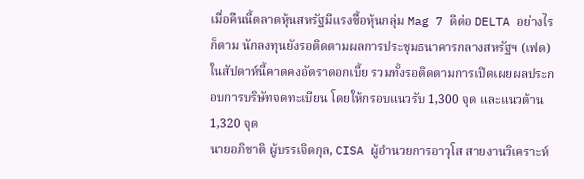เมื่อคืนนี้ตลาดหุ้นสหรัฐมีแรงซื้อหุ้นกลุ่ม Mag 7 ดีต่อ DELTA อย่างไรก็ตาม นักลงทุนยังรอติดตามผลการประชุมธนาคารกลางสหรัฐฯ (เฟด) ในสัปดาห์นี้คาดคงอัตราดอกเบี้ย รวมทั้งรอติดตามการเปิดเผยผลประกอบการบริษัทจดทะเบียน โดยให้กรอบแนวรับ 1,300 จุด และแนวต้าน 1,320 จุด
นายอภิชาติ ผู้บรรเจิดกุล, CISA ผู้อำนวยการอาวุโส สายงานวิเคราะห์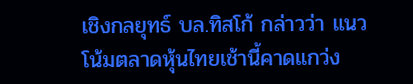เชิงกลยุทธ์ บล.ทิสโก้ กล่าวว่า แนวโน้มตลาดหุ้นไทยเช้านี้คาดแกว่ง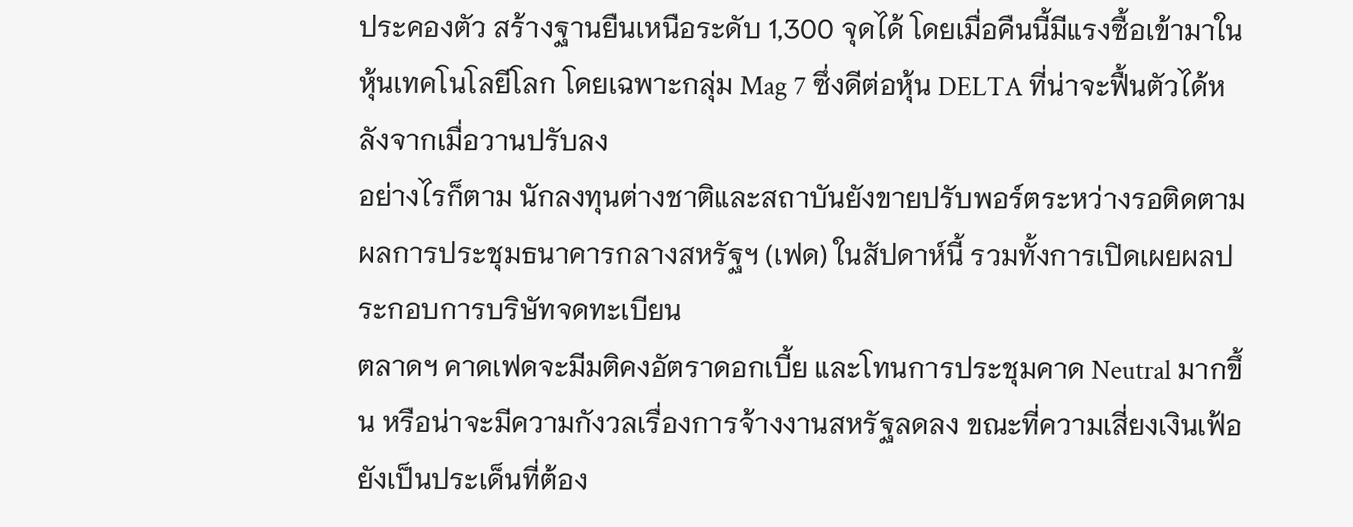ประคองตัว สร้างฐานยืนเหนือระดับ 1,300 จุดได้ โดยเมื่อคืนนี้มีแรงซื้อเข้ามาในหุ้นเทคโนโลยีโลก โดยเฉพาะกลุ่ม Mag 7 ซึ่งดีต่อหุ้น DELTA ที่น่าจะฟื้นตัวได้หลังจากเมื่อวานปรับลง
อย่างไรก็ตาม นักลงทุนต่างชาติและสถาบันยังขายปรับพอร์ตระหว่างรอติดตามผลการประชุมธนาคารกลางสหรัฐฯ (เฟด) ในสัปดาห์นี้ รวมทั้งการเปิดเผยผลประกอบการบริษัทจดทะเบียน
ตลาดฯ คาดเฟดจะมีมติคงอัตราดอกเบี้ย และโทนการประชุมคาด Neutral มากขึ้น หรือน่าจะมีความกังวลเรื่องการจ้างงานสหรัฐลดลง ขณะที่ความเสี่ยงเงินเฟ้อยังเป็นประเด็นที่ต้อง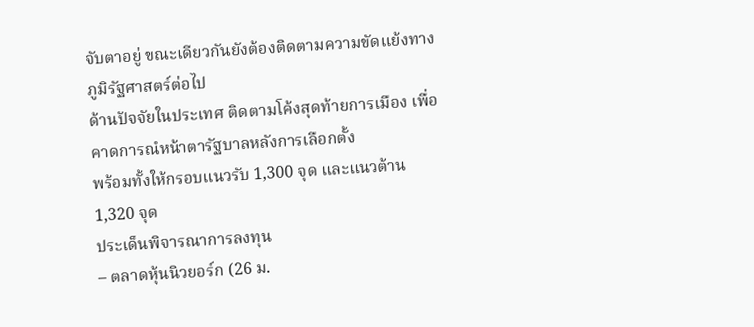จับตาอยู่ ขณะเดียวกันยังต้องติดตามความขัดแย้งทางภูมิรัฐศาสตร์ต่อไป
ด้านปัจจัยในประเทศ ติดตามโค้งสุดท้ายการเมือง เพื่อคาดการณํหน้าตารัฐบาลหลังการเลือกตั้ง
พร้อมทั้งให้กรอบแนวรับ 1,300 จุด และแนวต้าน 1,320 จุด
ประเด็นพิจารณาการลงทุน
– ตลาดหุ้นนิวยอร์ก (26 ม.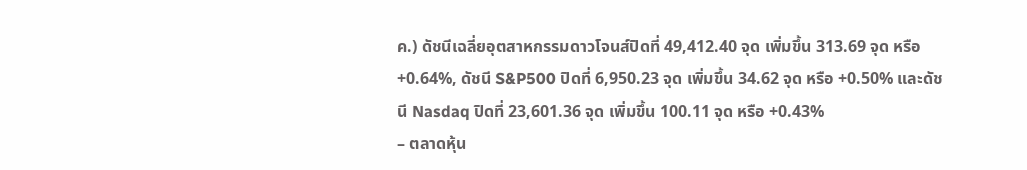ค.) ดัชนีเฉลี่ยอุตสาหกรรมดาวโจนส์ปิดที่ 49,412.40 จุด เพิ่มขึ้น 313.69 จุด หรือ +0.64%, ดัชนี S&P500 ปิดที่ 6,950.23 จุด เพิ่มขึ้น 34.62 จุด หรือ +0.50% และดัชนี Nasdaq ปิดที่ 23,601.36 จุด เพิ่มขึ้น 100.11 จุด หรือ +0.43%
– ตลาดหุ้น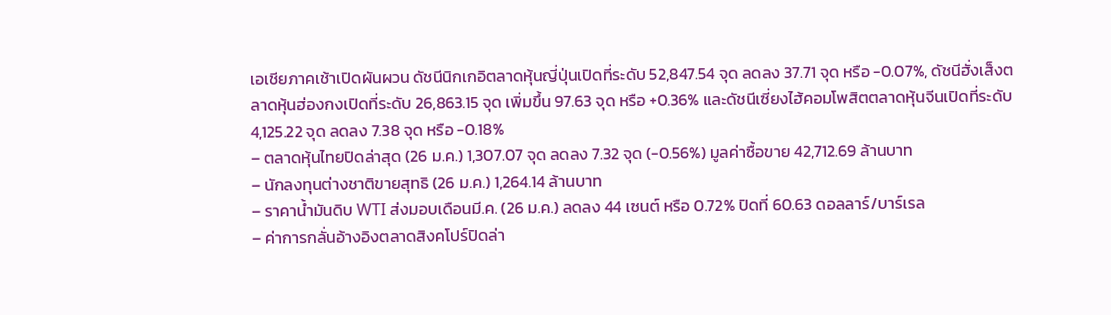เอเชียภาคเช้าเปิดผันผวน ดัชนีนิกเกอิตลาดหุ้นญี่ปุ่นเปิดที่ระดับ 52,847.54 จุด ลดลง 37.71 จุด หรือ -0.07%, ดัชนีฮั่งเส็งตลาดหุ้นฮ่องกงเปิดที่ระดับ 26,863.15 จุด เพิ่มขึ้น 97.63 จุด หรือ +0.36% และดัชนีเซี่ยงไฮ้คอมโพสิตตลาดหุ้นจีนเปิดที่ระดับ 4,125.22 จุด ลดลง 7.38 จุด หรือ -0.18%
– ตลาดหุ้นไทยปิดล่าสุด (26 ม.ค.) 1,307.07 จุด ลดลง 7.32 จุด (-0.56%) มูลค่าซื้อขาย 42,712.69 ล้านบาท
– นักลงทุนต่างชาติขายสุทธิ (26 ม.ค.) 1,264.14 ล้านบาท
– ราคาน้ำมันดิบ WTI ส่งมอบเดือนมี.ค. (26 ม.ค.) ลดลง 44 เซนต์ หรือ 0.72% ปิดที่ 60.63 ดอลลาร์/บาร์เรล
– ค่าการกลั่นอ้างอิงตลาดสิงคโปร์ปิดล่า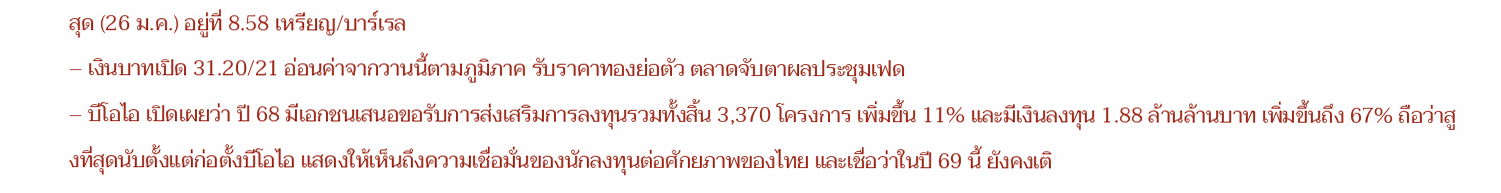สุด (26 ม.ค.) อยู่ที่ 8.58 เหรียญ/บาร์เรล
– เงินบาทเปิด 31.20/21 อ่อนค่าจากวานนี้ตามภูมิภาค รับราคาทองย่อตัว ตลาดจับตาผลประชุมเฟด
– บีโอไอ เปิดเผยว่า ปี 68 มีเอกชนเสนอขอรับการส่งเสริมการลงทุนรวมทั้งสิ้น 3,370 โครงการ เพิ่มขึ้น 11% และมีเงินลงทุน 1.88 ล้านล้านบาท เพิ่มขึ้นถึง 67% ถือว่าสูงที่สุดนับตั้งแต่ก่อตั้งบีโอไอ แสดงให้เห็นถึงความเชื่อมั่นของนักลงทุนต่อศักยภาพของไทย และเชื่อว่าในปี 69 นี้ ยังคงเติ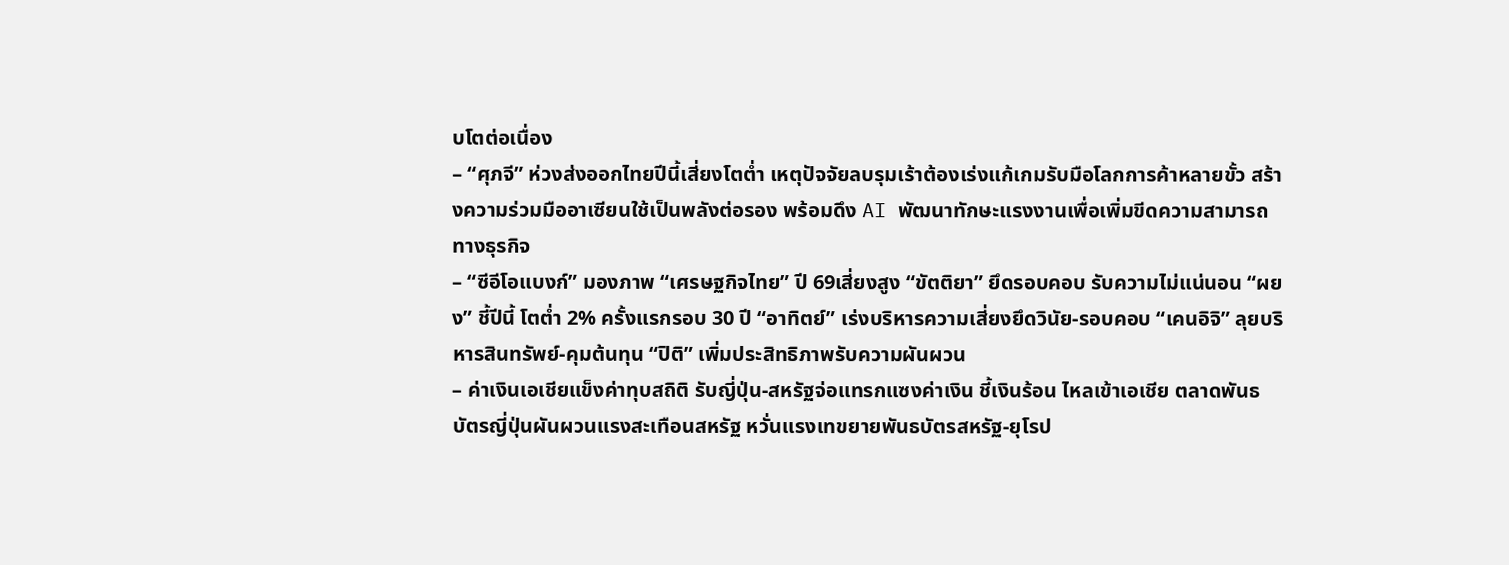บโตต่อเนื่อง
– “ศุภจี” ห่วงส่งออกไทยปีนี้เสี่ยงโตต่ำ เหตุปัจจัยลบรุมเร้าต้องเร่งแก้เกมรับมือโลกการค้าหลายขั้ว สร้างความร่วมมืออาเซียนใช้เป็นพลังต่อรอง พร้อมดึง AI พัฒนาทักษะแรงงานเพื่อเพิ่มขีดความสามารถทางธุรกิจ
– “ซีอีโอแบงก์” มองภาพ “เศรษฐกิจไทย” ปี 69เสี่ยงสูง “ขัตติยา” ยึดรอบคอบ รับความไม่แน่นอน “ผยง” ชี้ปีนี้ โตต่ำ 2% ครั้งแรกรอบ 30 ปี “อาทิตย์” เร่งบริหารความเสี่ยงยึดวินัย-รอบคอบ “เคนอิจิ” ลุยบริหารสินทรัพย์-คุมต้นทุน “ปิติ” เพิ่มประสิทธิภาพรับความผันผวน
– ค่าเงินเอเชียแข็งค่าทุบสถิติ รับญี่ปุ่น-สหรัฐจ่อแทรกแซงค่าเงิน ชี้เงินร้อน ไหลเข้าเอเชีย ตลาดพันธบัตรญี่ปุ่นผันผวนแรงสะเทือนสหรัฐ หวั่นแรงเทขยายพันธบัตรสหรัฐ-ยุโรป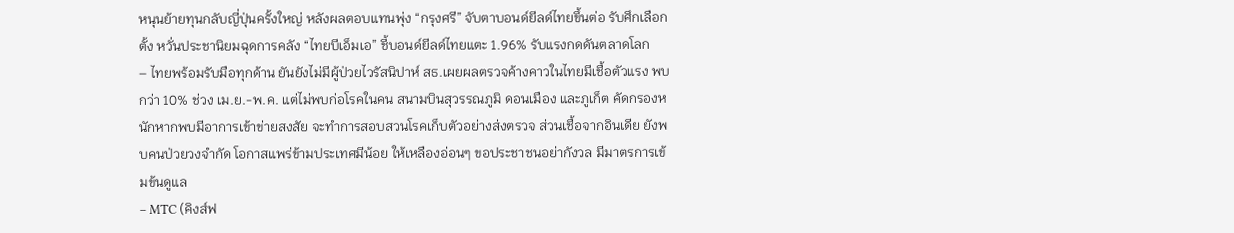หนุนย้ายทุนกลับญี่ปุ่นครั้งใหญ่ หลังผลตอบแทนพุ่ง “กรุงศรี” จับตาบอนด์ยีลด์ไทยขึ้นต่อ รับศึกเลือกตั้ง หวั่นประชานิยมฉุดการคลัง “ไทยบีเอ็มเอ” ชี้บอนด์ยีลด์ไทยแตะ 1.96% รับแรงกดดันตลาดโลก
– ไทยพร้อมรับมือทุกด้าน ยันยังไม่มีผู้ป่วยไวรัสนิปาห์ สธ.เผยผลตรวจค้างคาวในไทยมีเชื้อตัวแรง พบกว่า 10% ช่วง เม.ย.-พ.ค. แต่ไม่พบก่อโรคในคน สนามบินสุวรรณภูมิ ดอนเมือง และภูเก็ต คัดกรองหนักหากพบมีอาการเข้าข่ายสงสัย จะทำการสอบสวนโรคเก็บตัวอย่างส่งตรวจ ส่วนเชื้อจากอินเดีย ยังพบคนป่วยวงจำกัด โอกาสแพร่ข้ามประเทศมีน้อย ให้เหลืองอ่อนๆ ขอประชาชนอย่ากังวล มีมาตรการเข้มข้นดูแล
– MTC (คิงส์ฟ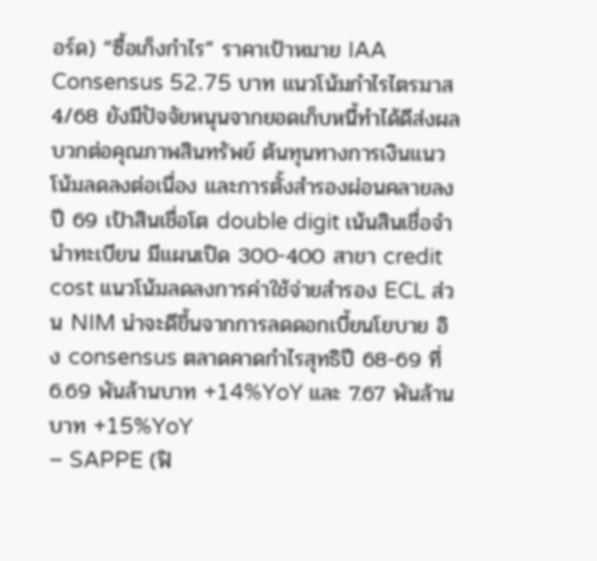อร์ด) “ซื้อเก็งกำไร” ราคาเป้าหมาย IAA Consensus 52.75 บาท แนวโน้มกำไรไตรมาส 4/68 ยังมีปัจจัยหนุนจากยอดเก็บหนี้ทำได้ดีส่งผลบวกต่อคุณภาพสินทรัพย์ ต้นทุนทางการเงินแนวโน้มลดลงต่อเนื่อง และการตั้งสำรองผ่อนคลายลง ปี 69 เป้าสินเชื่อโต double digit เน้นสินเชื่อจำนำทะเบียน มีแผนเปิด 300-400 สาขา credit cost แนวโน้มลดลงการค่าใช้จ่ายสำรอง ECL ส่วน NIM น่าจะดีขึ้นจากการลดดอกเบี้ยนโยบาย อิง consensus ตลาดคาดกำไรสุทธิปี 68-69 ที่ 6.69 พันล้านบาท +14%YoY และ 7.67 พันล้านบาท +15%YoY
– SAPPE (ฟิ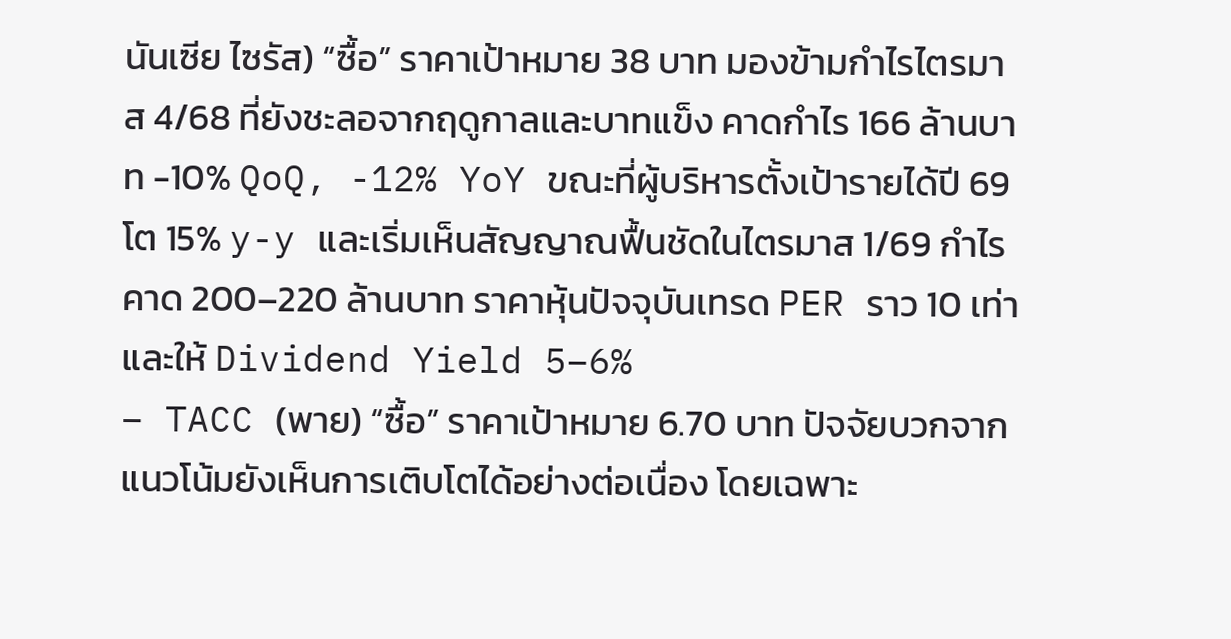นันเซีย ไซรัส) “ซื้อ” ราคาเป้าหมาย 38 บาท มองข้ามกำไรไตรมาส 4/68 ที่ยังชะลอจากฤดูกาลและบาทแข็ง คาดกำไร 166 ล้านบาท -10% QoQ, -12% YoY ขณะที่ผู้บริหารตั้งเป้ารายได้ปี 69 โต 15% y-y และเริ่มเห็นสัญญาณฟื้นชัดในไตรมาส 1/69 กำไรคาด 200–220 ล้านบาท ราคาหุ้นปัจจุบันเทรด PER ราว 10 เท่า และให้ Dividend Yield 5–6%
– TACC (พาย) “ซื้อ” ราคาเป้าหมาย 6.70 บาท ปัจจัยบวกจากแนวโน้มยังเห็นการเติบโตได้อย่างต่อเนื่อง โดยเฉพาะ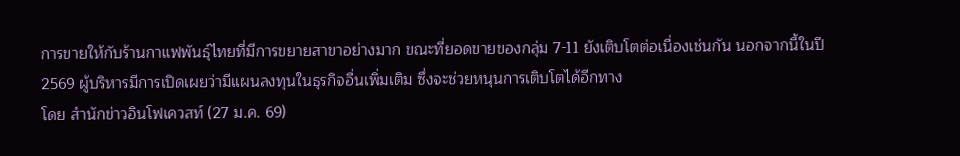การขายให้กับร้านกาแฟพันธุ์ไทยที่มีการขยายสาขาอย่างมาก ขณะที่ยอดขายของกลุ่ม 7-11 ยังเติบโตต่อเนื่องเช่นกัน นอกจากนี้ในปี 2569 ผู้บริหารมีการเปิดเผยว่ามีแผนลงทุนในธุรกิจอื่นเพิ่มเติม ซึ่งจะช่วยหนุนการเติบโตได้อีกทาง
โดย สำนักข่าวอินโฟเควสท์ (27 ม.ค. 69)